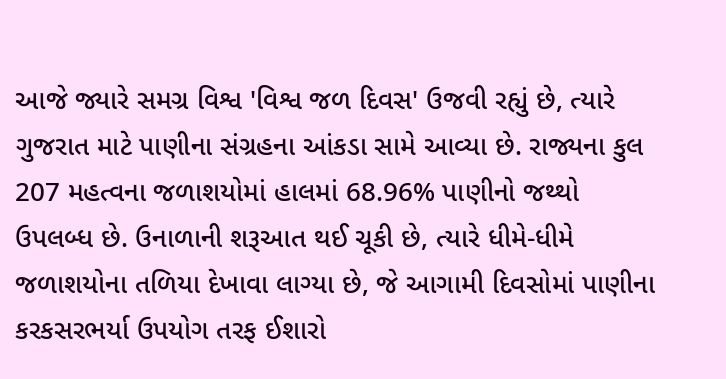આજે જ્યારે સમગ્ર વિશ્વ 'વિશ્વ જળ દિવસ' ઉજવી રહ્યું છે, ત્યારે ગુજરાત માટે પાણીના સંગ્રહના આંકડા સામે આવ્યા છે. રાજ્યના કુલ 207 મહત્વના જળાશયોમાં હાલમાં 68.96% પાણીનો જથ્થો ઉપલબ્ધ છે. ઉનાળાની શરૂઆત થઈ ચૂકી છે, ત્યારે ધીમે-ધીમે જળાશયોના તળિયા દેખાવા લાગ્યા છે, જે આગામી દિવસોમાં પાણીના કરકસરભર્યા ઉપયોગ તરફ ઈશારો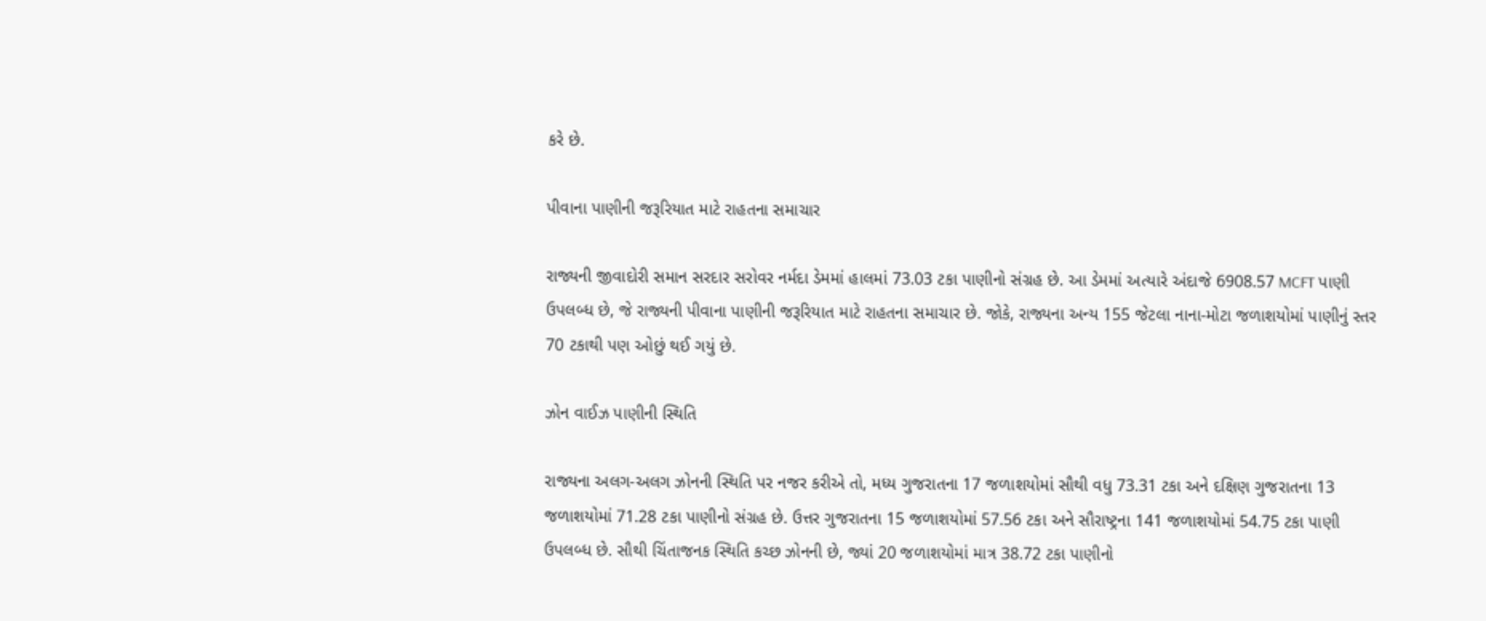કરે છે.

પીવાના પાણીની જરૂરિયાત માટે રાહતના સમાચાર

રાજ્યની જીવાદોરી સમાન સરદાર સરોવર નર્મદા ડેમમાં હાલમાં 73.03 ટકા પાણીનો સંગ્રહ છે. આ ડેમમાં અત્યારે અંદાજે 6908.57 MCFT પાણી ઉપલબ્ધ છે, જે રાજ્યની પીવાના પાણીની જરૂરિયાત માટે રાહતના સમાચાર છે. જોકે, રાજ્યના અન્ય 155 જેટલા નાના-મોટા જળાશયોમાં પાણીનું સ્તર 70 ટકાથી પણ ઓછું થઈ ગયું છે.

ઝોન વાઈઝ પાણીની સ્થિતિ

રાજ્યના અલગ-અલગ ઝોનની સ્થિતિ પર નજર કરીએ તો, મધ્ય ગુજરાતના 17 જળાશયોમાં સૌથી વધુ 73.31 ટકા અને દક્ષિણ ગુજરાતના 13 જળાશયોમાં 71.28 ટકા પાણીનો સંગ્રહ છે. ઉત્તર ગુજરાતના 15 જળાશયોમાં 57.56 ટકા અને સૌરાષ્ટ્રના 141 જળાશયોમાં 54.75 ટકા પાણી ઉપલબ્ધ છે. સૌથી ચિંતાજનક સ્થિતિ કચ્છ ઝોનની છે, જ્યાં 20 જળાશયોમાં માત્ર 38.72 ટકા પાણીનો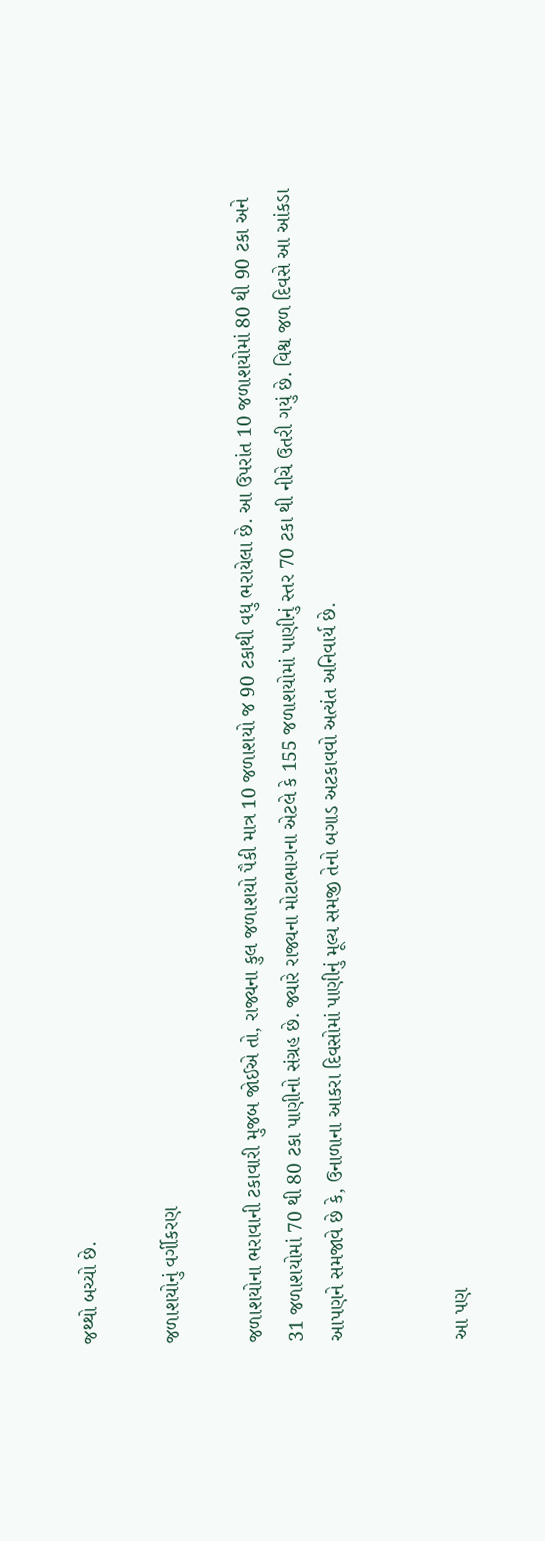જથ્થો બચ્યો છે.

જળાશયોનું વર્ગીકરણ

જળાશયોના ભરાવાની ટકાવારી મુજબ જોઈએ તો, રાજ્યના કુલ જળાશયો પૈકી માત્ર 10 જળાશયો જ 90 ટકાથી વધુ ભરાયેલા છે. આ ઉપરાંત 10 જળાશયોમાં 80 થી 90 ટકા અને 31 જળાશયોમાં 70 થી 80 ટકા પાણીનો સંગ્રહ છે. જ્યારે રાજ્યના મોટાભાગના એટલે કે 155 જળાશયોમાં પાણીનું સ્તર 70 ટકા થી નીચે ઉતરી ગયું છે. વિશ્વ જળ દિવસે આ આંકડા આપણને સમજાવે છે કે, ઉનાળાના આકરા દિવસોમાં પાણીનું મૂલ્ય સમજી તેનો બગાડ અટકાવવો અત્યંત અનિવાર્ય છે.


આ પણ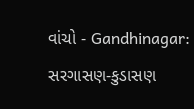વાંચો - Gandhinagar: સરગાસણ-કુડાસણ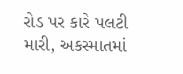રોડ પર કારે પલટી મારી, અકસ્માતમાં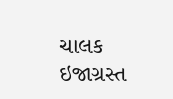ચાલક ઇજાગ્રસ્ત